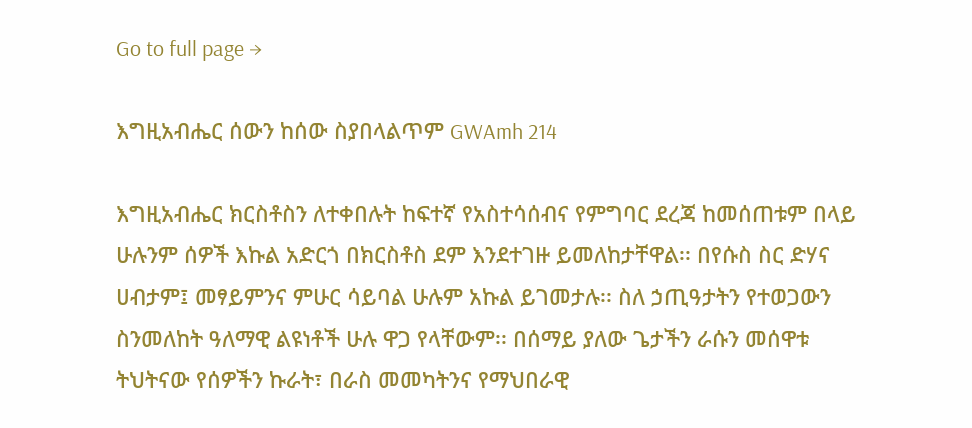Go to full page →

እግዚአብሔር ሰውን ከሰው ስያበላልጥም GWAmh 214

እግዚአብሔር ክርስቶስን ለተቀበሉት ከፍተኛ የአስተሳሰብና የምግባር ደረጃ ከመሰጠቱም በላይ ሁሉንም ሰዎች እኩል አድርጎ በክርስቶስ ደም እንደተገዙ ይመለከታቸዋል፡፡ በየሱስ ስር ድሃና ሀብታም፤ መፃይምንና ምሁር ሳይባል ሁሉም አኩል ይገመታሉ፡፡ ስለ ኃጢዓታትን የተወጋውን ስንመለከት ዓለማዊ ልዩነቶች ሁሉ ዋጋ የላቸውም፡፡ በሰማይ ያለው ጌታችን ራሱን መሰዋቱ ትህትናው የሰዎችን ኩራት፣ በራስ መመካትንና የማህበራዊ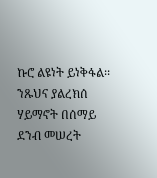ኩሮ ልዩነት ይነቅፋል፡፡ ንጹህና ያልረክሰ ሃይማኖት በሰማይ ደንብ መሠረት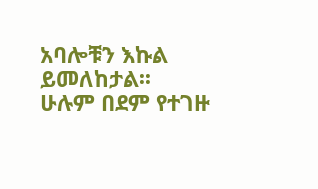አባሎቹን እኩል ይመለከታል፡፡ ሁሉም በደም የተገዙ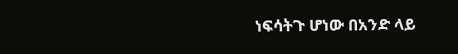ነፍሳትጉ ሆነው በአንድ ላይ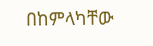በከምላካቸው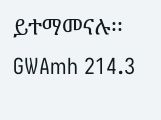ይተማመናሉ፡፡ GWAmh 214.3